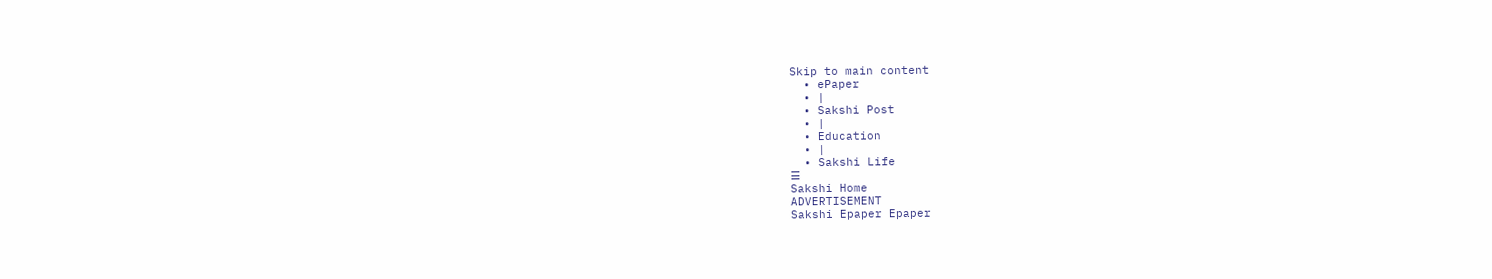Skip to main content
  • ePaper
  • |
  • Sakshi Post
  • |
  • Education
  • |
  • Sakshi Life
☰
Sakshi Home
ADVERTISEMENT
Sakshi Epaper Epaper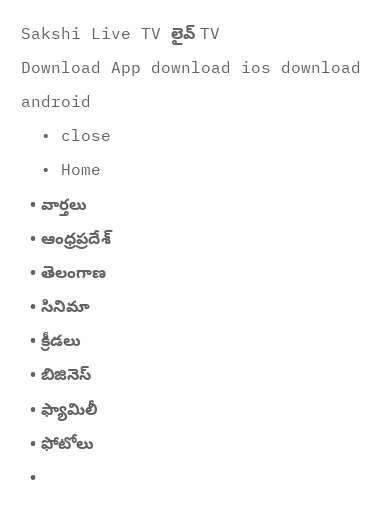Sakshi Live TV లైవ్ TV
Download App download ios download android
  • close
  • Home
  • వార్తలు
  • ఆంధ్రప్రదేశ్
  • తెలంగాణ
  • సినిమా
  • క్రీడలు
  • బిజినెస్
  • ఫ్యామిలీ
  • ఫోటోలు
  •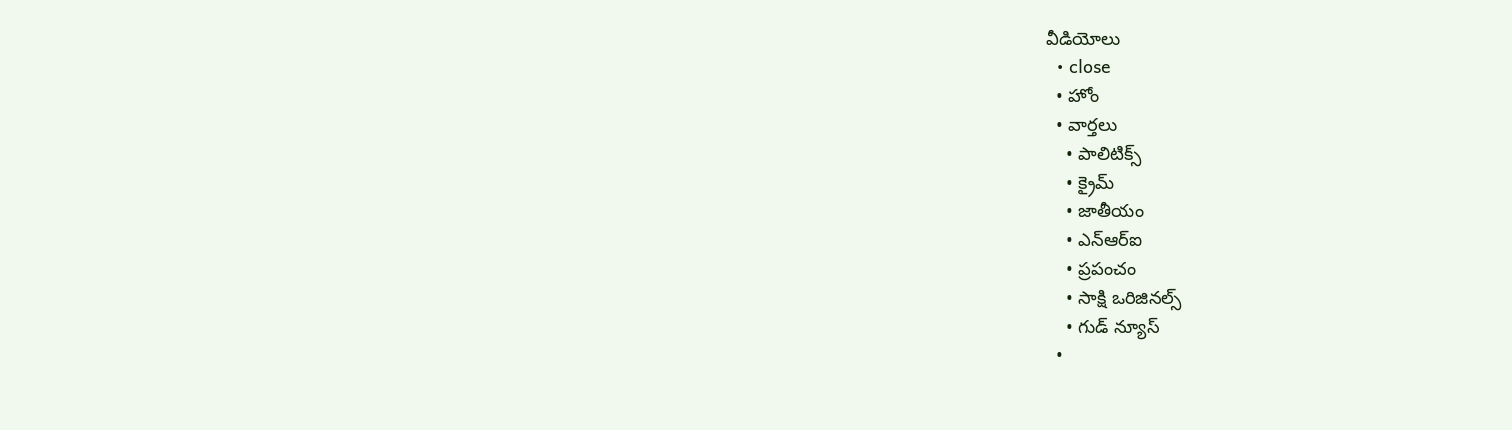వీడియోలు
  • close
  • హోం
  • వార్తలు
    • పాలిటిక్స్
    • క్రైమ్
    • జాతీయం
    • ఎన్‌ఆర్‌ఐ
    • ప్రపంచం
    • సాక్షి ఒరిజినల్స్
    • గుడ్ న్యూస్
  •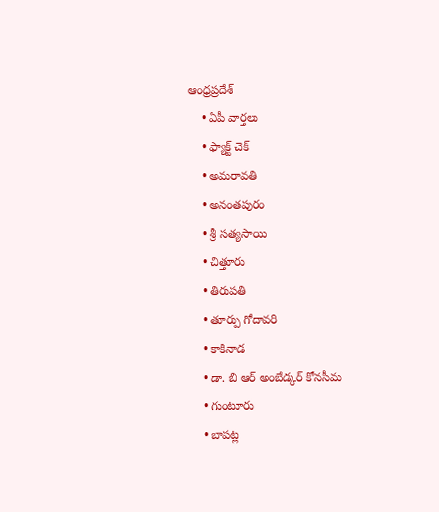ఆంధ్రప్రదేశ్
    • ఏపీ వార్తలు
    • ఫ్యాక్ట్ చెక్
    • అమరావతి
    • అనంతపురం
    • శ్రీ సత్యసాయి
    • చిత్తూరు
    • తిరుపతి
    • తూర్పు గోదావరి
    • కాకినాడ
    • డా. బి ఆర్‌ అంబేడ్కర్‌ కోనసీమ
    • గుంటూరు
    • బాపట్ల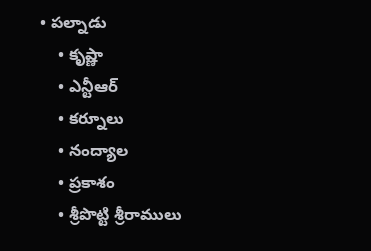• పల్నాడు
    • కృష్ణా
    • ఎన్టీఆర్
    • కర్నూలు
    • నంద్యాల
    • ప్రకాశం
    • శ్రీపొట్టి శ్రీరాములు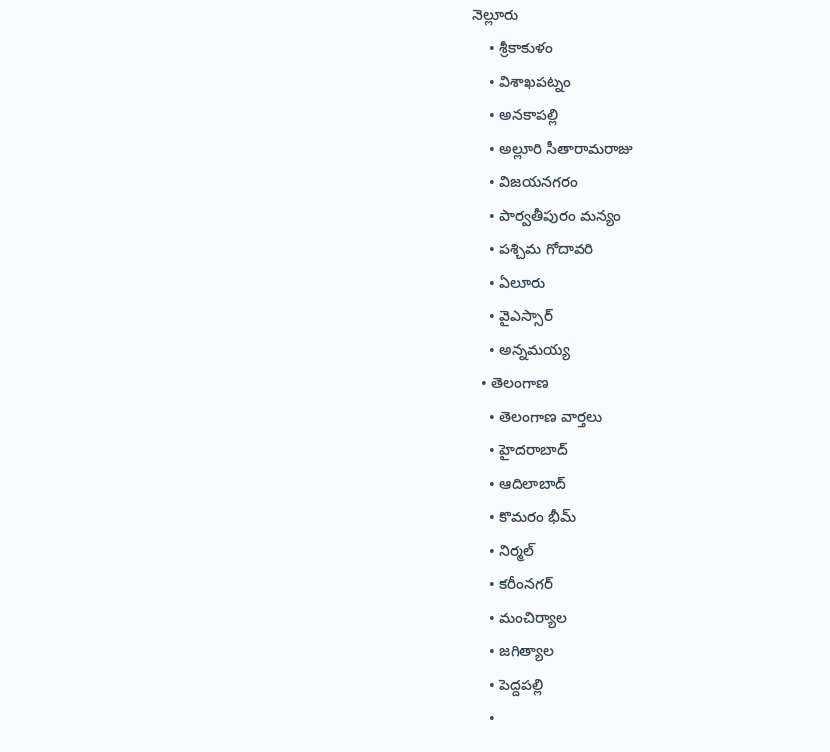నెల్లూరు
    • శ్రీకాకుళం
    • విశాఖపట్నం
    • అనకాపల్లి
    • అల్లూరి సీతారామరాజు
    • విజయనగరం
    • పార్వతీపురం మన్యం
    • పశ్చిమ గోదావరి
    • ఏలూరు
    • వైఎస్సార్
    • అన్నమయ్య
  • తెలంగాణ
    • తెలంగాణ వార్తలు
    • హైదరాబాద్
    • ఆదిలాబాద్
    • కొమరం భీమ్
    • నిర్మల్
    • కరీంనగర్
    • మంచిర్యాల
    • జగిత్యాల
    • పెద్దపల్లి
    •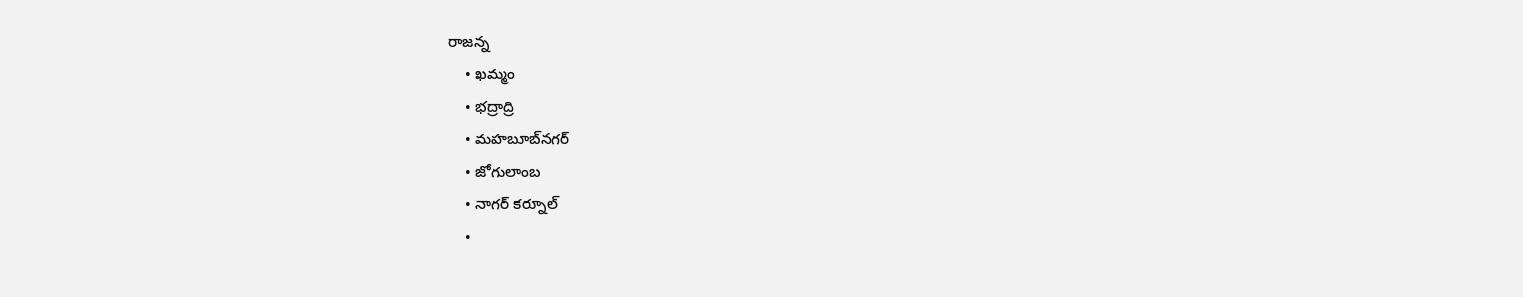రాజన్న
    • ఖమ్మం
    • భద్రాద్రి
    • మహబూబ్‌నగర్
    • జోగులాంబ
    • నాగర్ కర్నూల్
    •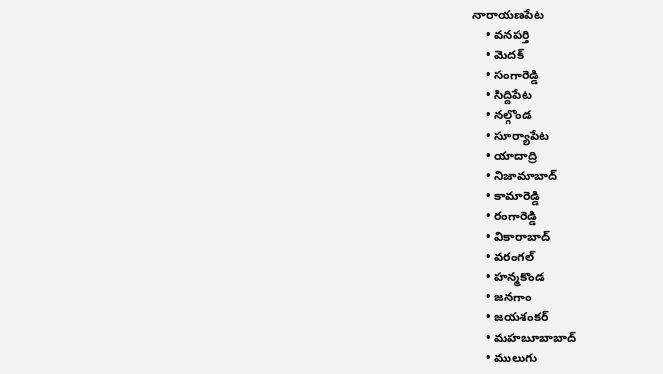నారాయణపేట
    • వనపర్తి
    • మెదక్
    • సంగారెడ్డి
    • సిద్దిపేట
    • నల్గొండ
    • సూర్యాపేట
    • యాదాద్రి
    • నిజామాబాద్
    • కామారెడ్డి
    • రంగారెడ్డి
    • వికారాబాద్
    • వరంగల్
    • హన్మకొండ
    • జనగాం
    • జయశంకర్
    • మహబూబాబాద్
    • ములుగు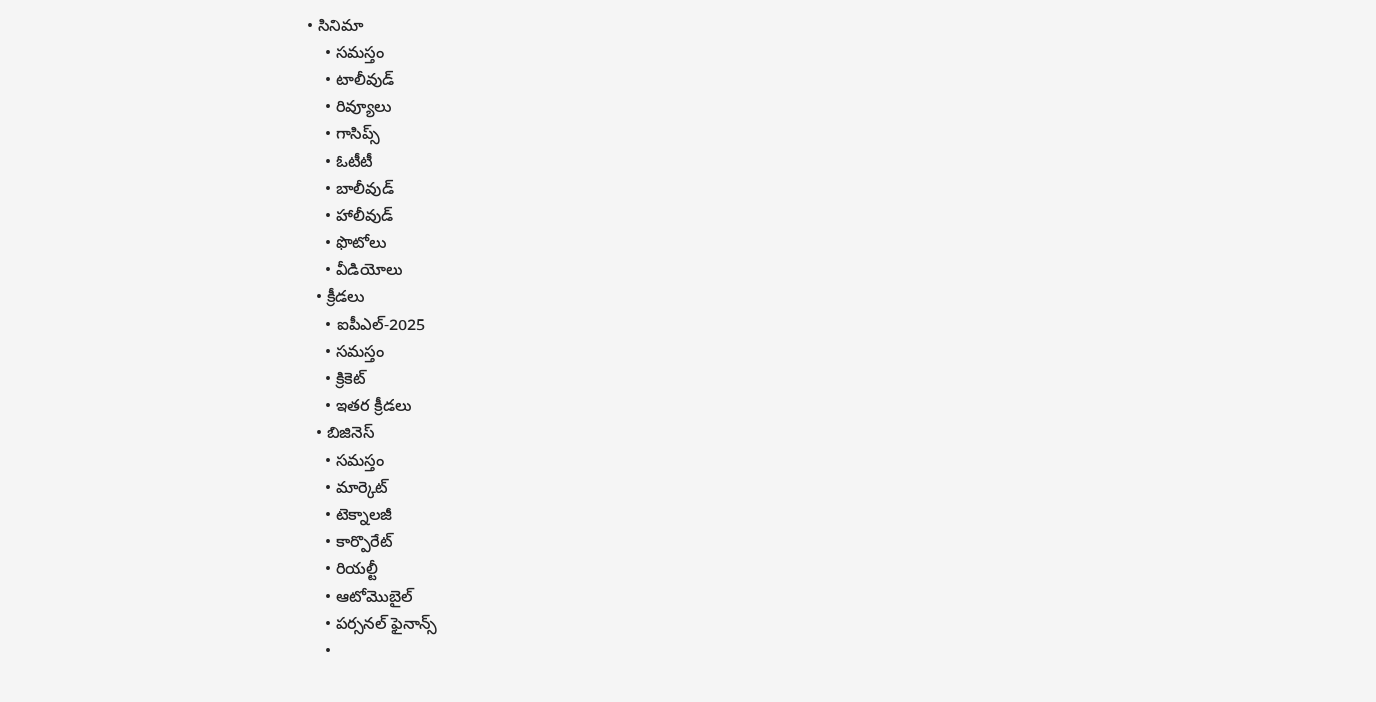• సినిమా
    • సమస్తం
    • టాలీవుడ్
    • రివ్యూలు
    • గాసిప్స్
    • ఓటీటీ
    • బాలీవుడ్
    • హాలీవుడ్
    • ఫొటోలు
    • వీడియోలు
  • క్రీడలు
    • ఐపీఎల్‌-2025
    • సమస్తం
    • క్రికెట్
    • ఇతర క్రీడలు
  • బిజినెస్
    • సమస్తం
    • మార్కెట్
    • టెక్నాలజీ
    • కార్పొరేట్
    • రియల్టీ
    • ఆటోమొబైల్
    • పర్సనల్‌ ఫైనాన్స్‌
    •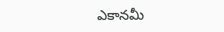ఎకానమీ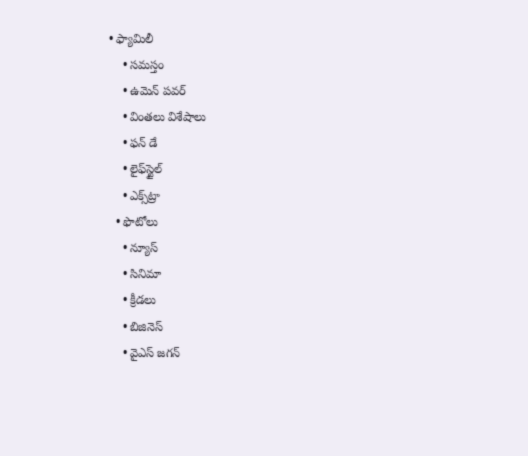• ఫ్యామిలీ
    • సమస్తం
    • ఉమెన్‌ పవర్‌
    • వింతలు విశేషాలు
    • ఫన్ డే
    • లైఫ్‌స్టైల్‌
    • ఎక్స్‌ట్రా
  • ఫొటోలు
    • న్యూస్
    • సినిమా
    • క్రీడలు
    • బిజినెస్
    • వైఎస్‌ జగన్‌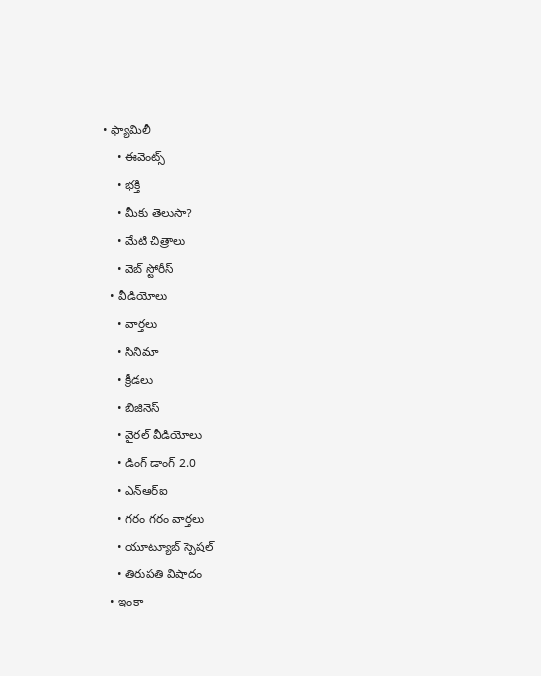• ఫ్యామిలీ
    • ఈవెంట్స్
    • భక్తి
    • మీకు తెలుసా?
    • మేటి చిత్రాలు
    • వెబ్ స్టోరీస్
  • వీడియోలు
    • వార్తలు
    • సినిమా
    • క్రీడలు
    • బిజినెస్
    • వైరల్ వీడియోలు
    • డింగ్ డాంగ్ 2.0
    • ఎన్‌ఆర్‌ఐ
    • గరం గరం వార్తలు
    • యూట్యూబ్ స్పెష‌ల్‌
    • తిరుప‌తి విషాదం
  • ఇంకా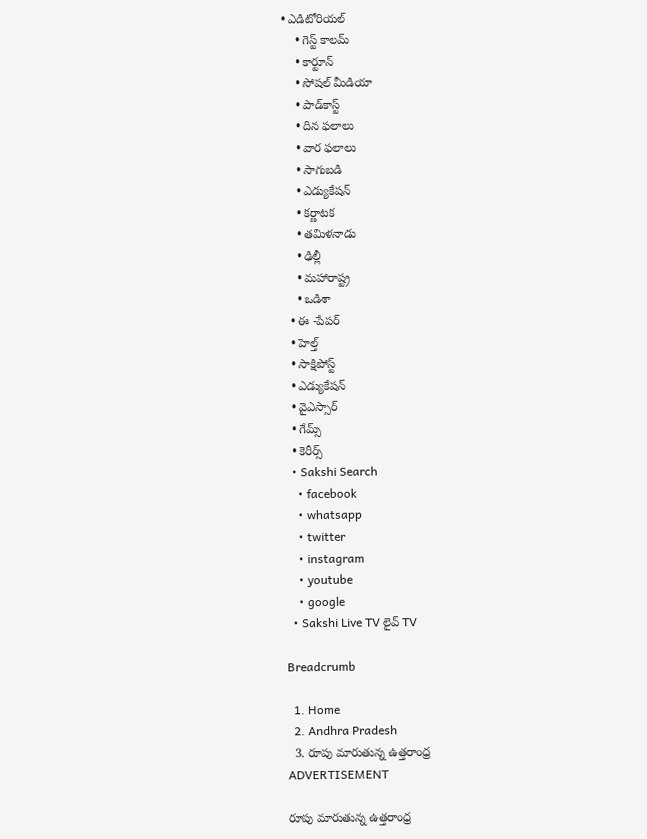• ఎడిటోరియల్
    • గెస్ట్ కాలమ్
    • కార్టూన్
    • సోషల్ మీడియా
    • పాడ్‌కాస్ట్‌
    • దిన ఫలాలు
    • వార ఫలాలు
    • సాగుబడి
    • ఎడ్యుకేషన్
    • కర్ణాటక
    • తమిళనాడు
    • ఢిల్లీ
    • మహారాష్ట్ర
    • ఒడిశా
  • ఈ -పేపర్
  • హెల్త్‌
  • సాక్షిపోస్ట్
  • ఎడ్యుకేషన్
  • వైఎస్సార్‌
  • గేమ్స్
  • కెరీర్స్
  • Sakshi Search
    • facebook
    • whatsapp
    • twitter
    • instagram
    • youtube
    • google
  • Sakshi Live TV లైవ్ TV

Breadcrumb

  1. Home
  2. Andhra Pradesh
  3. రూపు మారుతున్న ఉత్తరాంధ్ర
ADVERTISEMENT

రూపు మారుతున్న ఉత్తరాంధ్ర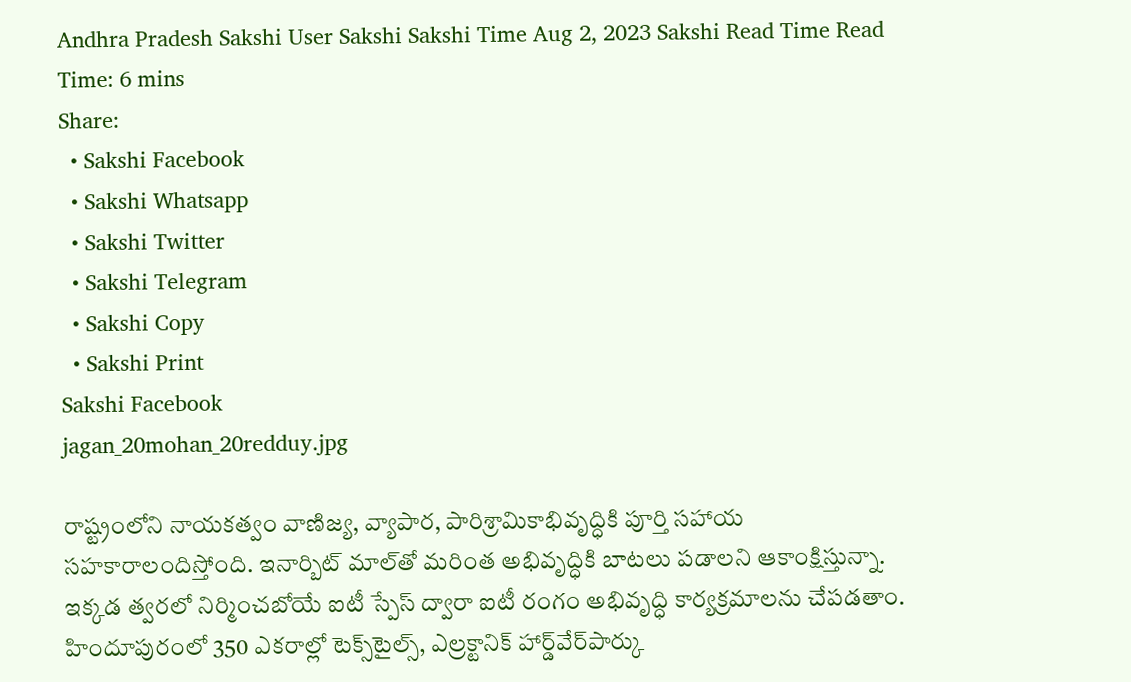Andhra Pradesh Sakshi User Sakshi Sakshi Time Aug 2, 2023 Sakshi Read Time Read Time: 6 mins
Share:
  • Sakshi Facebook
  • Sakshi Whatsapp
  • Sakshi Twitter
  • Sakshi Telegram
  • Sakshi Copy
  • Sakshi Print
Sakshi Facebook
jagan_20mohan_20redduy.jpg

రాష్ట్రంలోని నాయకత్వం వాణిజ్య, వ్యాపార, పారిశ్రామికాభివృద్ధికి పూర్తి సహాయ సహకారాలందిస్తోంది. ఇనార్బిట్‌ మాల్‌తో మరింత అభివృద్ధికి బాటలు పడాలని ఆకాంక్షిస్తున్నా. ఇక్కడ త్వరలో నిర్మించబోయే ఐటీ స్పేస్‌ ద్వారా ఐటీ రంగం అభివృద్ధి కార్యక్రమాలను చేపడతాం. హిందూపురంలో 350 ఎకరాల్లో టెక్స్‌టైల్స్, ఎల్రక్టానిక్‌ హార్డ్‌వేర్‌పార్కు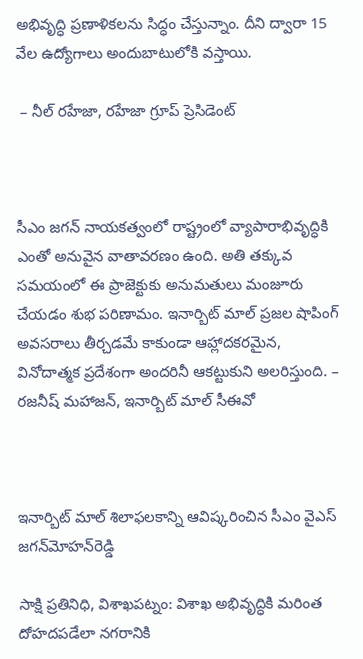అభివృద్ధి ప్రణాళికలను సిద్ధం చేస్తున్నాం. దీని ద్వారా 15 వేల ఉద్యోగాలు అందుబాటులోకి వస్తాయి.

 – నీల్‌ రహేజా, రహేజా గ్రూప్‌ ప్రెసిడెంట్‌



సీఎం జగన్‌ నాయకత్వంలో రాష్ట్రంలో వ్యాపారాభివృద్ధికి ఎంతో అనువైన వాతావరణం ఉంది. అతి తక్కువ సమయంలో ఈ ప్రాజెక్టుకు అనుమతులు మంజూరు చేయడం శుభ పరిణామం. ఇనార్బిట్‌ మాల్‌ ప్రజల షాపింగ్‌ అవసరాలు తీర్చడమే కాకుండా ఆహ్లాదకరమైన, వినోదాత్మక ప్రదేశంగా అందరినీ ఆకట్టుకుని అలరిస్తుంది. – రజనీష్‌ మహాజన్, ఇనార్బిట్‌ మాల్‌ సీఈవో



ఇనార్బిట్‌ మాల్‌ శిలాఫలకాన్ని ఆవిష్కరించిన సీఎం వైఎస్‌ జగన్‌మోహన్‌రెడ్డి

సాక్షి ప్రతినిధి, విశాఖపట్నం: విశాఖ అభివృద్ధికి మరింత దోహదపడేలా నగరానికి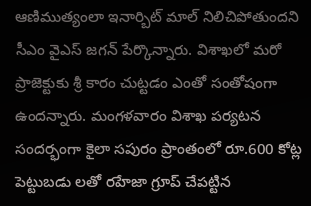ఆణిముత్యంలా ఇనార్బిట్‌ మాల్‌ నిలిచిపోతుందని సీఎం వైఎస్‌ జగన్‌ పేర్కొన్నారు. విశాఖలో మరో ప్రాజెక్టుకు శ్రీ కారం చుట్టడం ఎంతో సంతోషంగా ఉందన్నారు. మంగళవారం విశాఖ పర్యటన సందర్భంగా కైలా సపురం ప్రాంతంలో రూ.600 కోట్ల పెట్టుబడు లతో రహేజా గ్రూప్‌ చేపట్టిన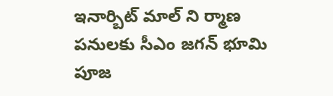ఇనార్బిట్‌ మాల్‌ ని ర్మాణ పనులకు సీఎం జగన్‌ భూమి పూజ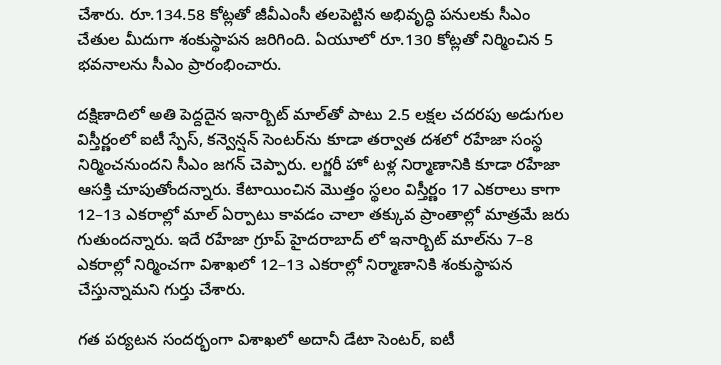చేశారు. రూ.134.58 కోట్లతో జీవీఎంసీ తలపెట్టిన అభివృద్ధి పనులకు సీఎం చేతుల మీదుగా శంకుస్థాపన జరిగింది. ఏయూలో రూ.130 కోట్లతో నిర్మించిన 5 భవనాలను సీఎం ప్రారంభించారు.

దక్షిణాదిలో అతి పెద్దదైన ఇనార్బిట్‌ మాల్‌తో పాటు 2.5 లక్షల చదరపు అడుగుల విస్తీర్ణంలో ఐటీ స్పేస్, కన్వెన్షన్‌ సెంటర్‌ను కూడా తర్వాత దశలో రహేజా సంస్థ నిర్మించనుందని సీఎం జగన్‌ చెప్పారు. లగ్జరీ హో టళ్ల నిర్మాణానికి కూడా రహేజా ఆసక్తి చూపుతోందన్నారు. కేటాయించిన మొత్తం స్థలం విస్తీర్ణం 17 ఎకరాలు కాగా 12–13 ఎకరాల్లో మాల్‌ ఏర్పాటు కావడం చాలా తక్కువ ప్రాంతాల్లో మాత్రమే జరు గుతుందన్నారు. ఇదే రహేజా గ్రూప్‌ హైదరాబాద్‌ లో ఇనార్బిట్‌ మాల్‌ను 7–8 ఎకరాల్లో నిర్మించగా విశాఖలో 12–13 ఎకరాల్లో నిర్మాణానికి శంకుస్థాపన చేస్తున్నామని గుర్తు చేశారు.

గత పర్యటన సందర్భంగా విశాఖలో అదానీ డేటా సెంటర్, ఐటీ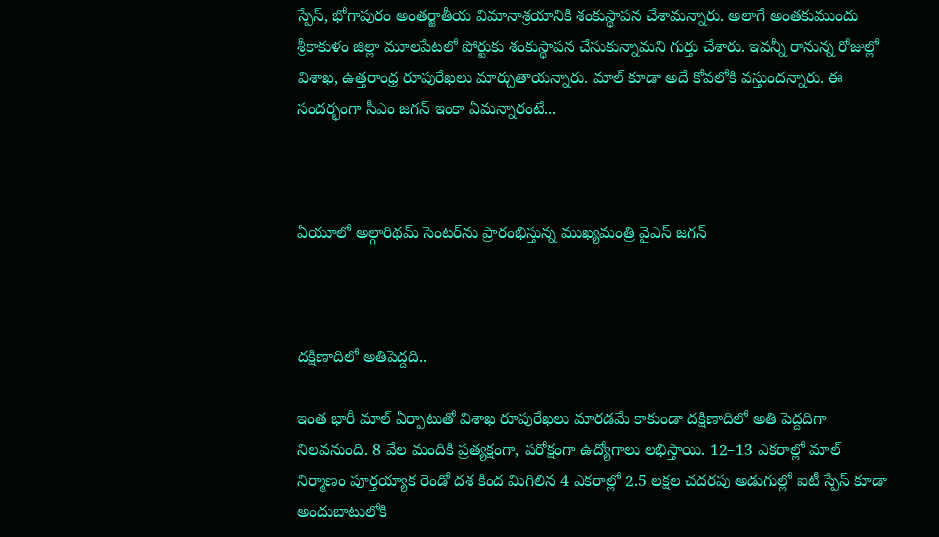స్పేస్, భోగాపురం అంతర్జాతీయ విమానాశ్రయానికి శంకుస్థాపన చేశామన్నారు. అలాగే అంతకుముందు శ్రీకాకుళం జిల్లా మూలపేటలో పోర్టుకు శంకుస్థాపన చేసుకున్నామని గుర్తు చేశారు. ఇవన్నీ రానున్న రోజుల్లో విశాఖ, ఉత్తరాంధ్ర రూపురేఖలు మార్చుతాయన్నారు. మాల్‌ కూడా అదే కోవలోకి వస్తుందన్నారు. ఈ సందర్భంగా సీఎం జగన్‌ ఇంకా ఏమన్నారంటే...



ఏయూలో అల్గారిథమ్‌ సెంటర్‌ను ప్రారంభిస్తున్న ముఖ్యమంత్రి వైఎస్‌ జగన్‌



దక్షిణాదిలో అతిపెద్దది..

ఇంత భారీ మాల్‌ ఏర్పాటుతో విశాఖ రూపురేఖలు మారడమే కాకుండా దక్షిణాదిలో అతి పెద్దదిగా నిలవనుంది. 8 వేల మందికి ప్రత్యక్షంగా, పరోక్షంగా ఉద్యోగాలు లభిస్తాయి. 12–13 ఎకరాల్లో మాల్‌ నిర్మాణం పూర్తయ్యాక రెండో దశ కింద మిగిలిన 4 ఎకరాల్లో 2.5 లక్షల చదరపు అడుగుల్లో ఐటీ స్పేస్‌ కూడా అందుబాటులోకి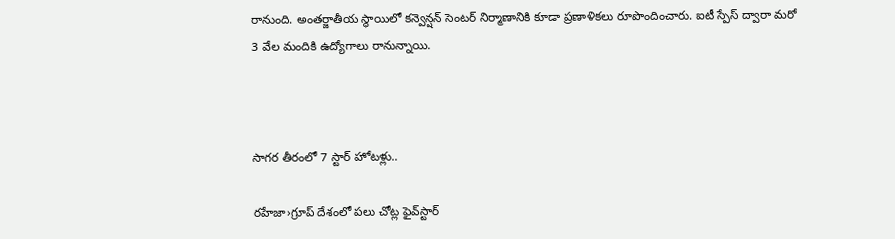రానుంది. అంతర్జాతీయ స్థాయిలో కన్వెన్షన్‌ సెంటర్‌ నిర్మాణానికి కూడా ప్రణాళికలు రూపొందించారు. ఐటీ స్పేస్‌ ద్వారా మరో 3 వేల మందికి ఉద్యోగాలు రానున్నాయి.



సాగర తీరంలో 7 స్టార్‌ హోటళ్లు..

రహేజా›గ్రూప్‌ దేశంలో పలు చోట్ల ఫైవ్‌స్టార్‌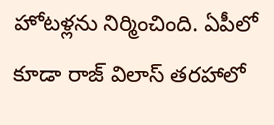హోటళ్లను నిర్మించింది. ఏపీలో కూడా రాజ్‌ విలాస్‌ తరహాలో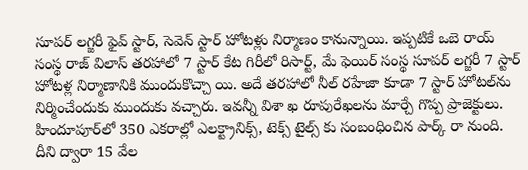సూపర్‌ లగ్జరీ ఫైవ్‌ స్టార్, సెవెన్‌ స్టార్‌ హోటళ్లు నిర్మాణం కానున్నాయి. ఇప్పటికే ఒబె రాయ్‌ సంస్థ రాజ్‌ విలాస్‌ తరహాలో 7 స్టార్‌ కేట గిరీలో రిసార్ట్, మే ఫెయిర్‌ సంస్థ సూపర్‌ లగ్జరీ 7 స్టార్‌ హోటళ్ల నిర్మాణానికి ముందుకొచ్చా యి. అదే తరహాలో నీల్‌ రహేజా కూడా 7 స్టార్‌ హోటల్‌ను నిర్మించేందుకు ముందుకు వచ్చారు. ఇవన్నీ విశా ఖ రూపురేఖలను మార్చే గొప్ప ప్రాజెక్టులు. హిందూపూర్‌లో 350 ఎకరాల్లో ఎలక్ట్రానిక్స్, టెక్స్‌ టైల్స్‌ కు సంబంధించిన పార్క్‌ రా నుంది. దీని ద్వారా 15 వేల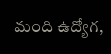మంది ఉద్యోగ,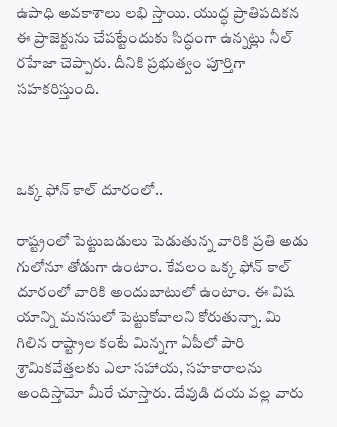ఉపాధి అవకాశాలు లభి స్తాయి. యుద్ధ ప్రాతిపదికన ఈ ప్రాజెక్టును చేపట్టేందుకు సిద్ధంగా ఉన్నట్లు నీల్‌ రహేజా చెప్పారు. దీనికి ప్రభుత్వం పూర్తిగా సహకరిస్తుంది.



ఒక్క ఫోన్‌ కాల్‌ దూరంలో..

రాష్ట్రంలో పెట్టుబడులు పెడుతున్న వారికి ప్రతి అడు గులోనూ తోడుగా ఉంటాం. కేవలం ఒక్క ఫోన్‌ కాల్‌ దూరంలో వారికి అందుబాటులో ఉంటాం. ఈ విష యాన్ని మనసులో పెట్టుకోవాలని కోరుతున్నా. మి గిలిన రాష్ట్రాల కంటే మిన్నగా ఏపీలో పారి శ్రామికవేత్తలకు ఎలా సహాయ, సహకారాలను అందిస్తామో మీరే చూస్తారు. దేవుడి దయ వల్ల వారు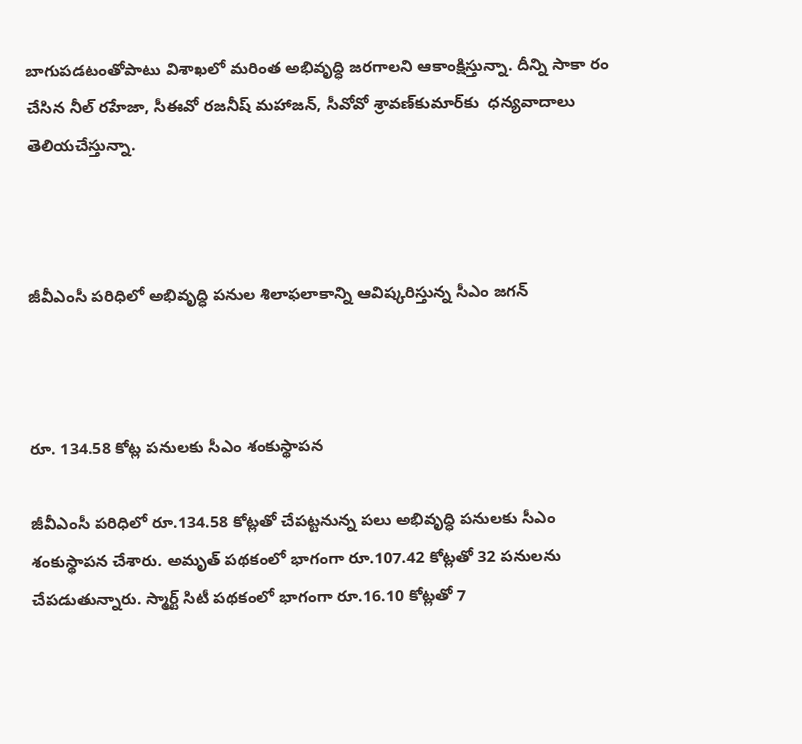బాగుపడటంతోపాటు విశాఖలో మరింత అభివృద్ధి జరగాలని ఆకాంక్షిస్తున్నా. దీన్ని సాకా రం చేసిన నీల్‌ రహేజా, సీఈవో రజనీష్‌ మహాజన్, సీవోవో శ్రావణ్‌కుమార్‌కు  ధన్యవాదాలు తెలియచేస్తున్నా.



జీవీఎంసీ పరిధిలో అభివృద్ధి పనుల శిలాఫలాకాన్ని ఆవిష్కరిస్తున్న సీఎం జగన్‌



రూ. 134.58 కోట్ల పనులకు సీఎం శంకుస్థాపన

జీవీఎంసీ పరిధిలో రూ.134.58 కోట్లతో చేపట్టనున్న పలు అభివృద్ధి పనులకు సీఎం శంకుస్థాపన చేశారు. అమృత్‌ పథకంలో భాగంగా రూ.107.42 కోట్లతో 32 పనులను చేపడుతున్నారు. స్మార్ట్‌ సిటీ పథకంలో భాగంగా రూ.16.10 కోట్లతో 7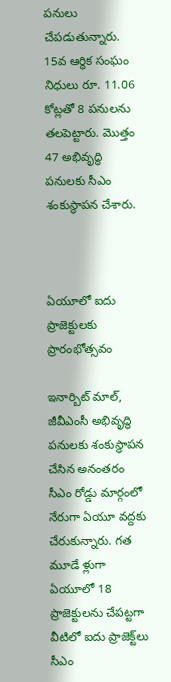పనులు చేపడుతున్నారు. 15వ ఆర్థిక సంఘం నిధులు రూ. 11.06 కోట్లతో 8 పనులను తలపెట్టారు. మొత్తం 47 అభివృద్ధి పనులకు సీఎం శంకుస్థాపన చేశారు.



ఏయూలో ఐదు ప్రాజెక్టులకు ప్రారంభోత్సవం

ఇనార్బిట్‌ మాల్, జీవీఎంసీ అభివృద్ధి పనులకు శంకుస్థాపన చేసిన అనంతరం సీఎం రోడ్డు మార్గంలో నేరుగా ఏయూ వద్దకు చేరుకున్నారు. గత మూడే ళ్లుగా ఏయూలో 18 ప్రాజెక్టులను చేపట్టగా వీటిలో ఐదు ప్రాజెక్ట్‌లు సీఎం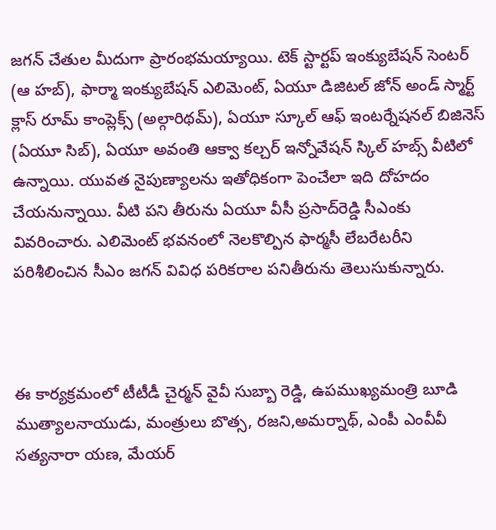జగన్‌ చేతుల మీదుగా ప్రారంభమయ్యాయి. టెక్‌ స్టార్టప్‌ ఇంక్యుబేషన్‌ సెంటర్‌ (ఆ హబ్‌), ఫార్మా ఇంక్యుబేషన్‌ ఎలిమెంట్, ఏయూ డిజిటల్‌ జోన్‌ అండ్‌ స్మార్ట్‌  క్లాస్‌ రూమ్‌ కాంప్లెక్స్‌ (అల్గారిథమ్‌), ఏయూ స్కూల్‌ ఆఫ్‌ ఇంటర్నేషనల్‌ బిజినెస్‌ (ఏయూ సిబ్‌), ఏయూ అవంతి ఆక్వా కల్చర్‌ ఇన్నోవేషన్‌ స్కిల్‌ హబ్స్‌ వీటిలో ఉన్నాయి. యువత నైపుణ్యాలను ఇతోధికంగా పెంచేలా ఇది దోహదం చేయనున్నాయి. వీటి పని తీరును ఏయూ వీసీ ప్రసాద్‌రెడ్డి సీఎంకు వివరించారు. ఎలిమెంట్‌ భవనంలో నెలకొల్పిన ఫార్మసీ లేబరేటరీని పరిశీలించిన సీఎం జగన్‌ వివిధ పరికరాల పనితీరును తెలుసుకున్నారు.



ఈ కార్యక్రమంలో టీటీడీ చైర్మన్‌ వైవీ సుబ్బా రెడ్డి, ఉపముఖ్యమంత్రి బూడి ముత్యాలనాయుడు, మంత్రులు బొత్స, రజని,అమర్నాథ్, ఎంపీ ఎంవీవీ సత్యనారా యణ, మేయర్‌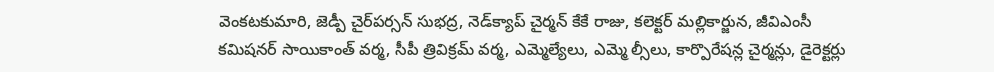వెంకటకుమారి, జెడ్పీ చైర్‌పర్సన్‌ సుభద్ర, నెడ్‌క్యాప్‌ చైర్మన్‌ కేకే రాజు, కలెక్టర్‌ మల్లికార్జున, జీవిఎంసీ కమిషనర్‌ సాయికాంత్‌ వర్మ, సీపీ త్రివిక్రమ్‌ వర్మ, ఎమ్మెల్యేలు, ఎమ్మె ల్సీలు, కార్పొరేషన్ల చైర్మన్లు, డైరెక్టర్లు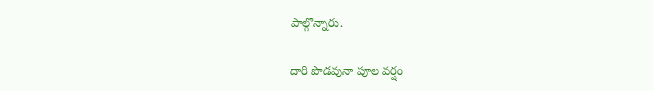పాల్గొన్నారు.

దారి పొడవునా పూల వర్షం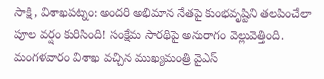సాక్షి, విశాఖపట్నం: అందరి అభిమాన నేతపై కుంభవృష్టిని తలపించేలా పూల వర్షం కురిసింది! సంక్షేమ సారథిపై అనురాగం వెల్లువెత్తింది. మంగళవారం విశాఖ వచ్చిన ముఖ్యమంత్రి వైఎస్‌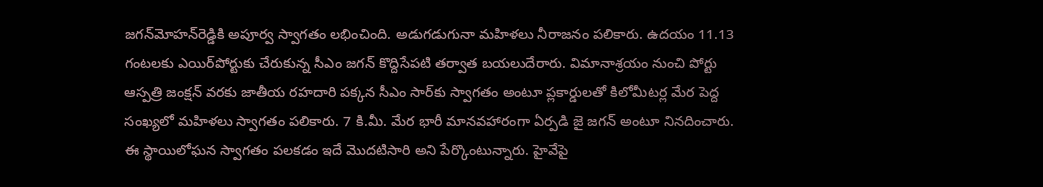జగన్‌మోహన్‌రెడ్డికి అపూర్వ స్వాగతం లభించింది. అడుగడుగునా మహిళలు నీరాజనం పలికారు. ఉదయం 11.13 గంటలకు ఎయిర్‌పోర్టుకు చేరుకున్న సీఎం జగన్‌ కొద్దిసేపటి తర్వాత బయలుదేరారు. విమానాశ్రయం నుంచి పోర్టు ఆస్పత్రి జంక్షన్‌ వరకు జాతీయ రహదారి పక్కన సీఎం సార్‌కు స్వాగతం అంటూ ప్లకార్డులతో కిలోమీటర్ల మేర పెద్ద సంఖ్యలో మహిళలు స్వాగతం పలికారు. 7 కి.మీ. మేర భారీ మానవహారంగా ఏర్పడి జై జగన్‌ అంటూ నినదించారు. ఈ స్థాయిలోఘన స్వాగతం పలకడం ఇదే మొదటిసారి అని పేర్కొంటున్నారు. హైవేపై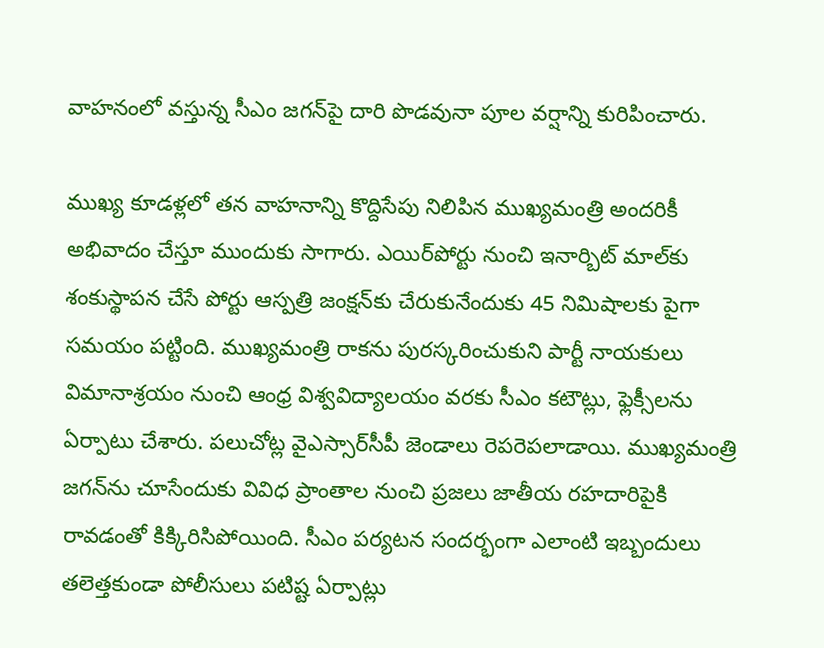వాహనంలో వస్తున్న సీఎం జగన్‌పై దారి పొడవునా పూల వర్షాన్ని కురిపించారు.

ముఖ్య కూడళ్లలో తన వాహనాన్ని కొద్దిసేపు నిలిపిన ముఖ్యమంత్రి అందరికీ అభివాదం చేస్తూ ముందుకు సాగారు. ఎయిర్‌పోర్టు నుంచి ఇనార్బిట్‌ మాల్‌కు శంకుస్థాపన చేసే పోర్టు ఆస్పత్రి జంక్షన్‌కు చేరుకునేందుకు 45 నిమిషాలకు పైగా సమయం పట్టింది. ముఖ్యమంత్రి రాకను పురస్కరించుకుని పార్టీ నాయకులు విమానాశ్రయం నుంచి ఆంధ్ర విశ్వవిద్యాలయం వరకు సీఎం కటౌట్లు, ఫ్లెక్సీలను ఏర్పాటు చేశారు. పలుచోట్ల వైఎస్సార్‌సీపీ జెండాలు రెపరెపలాడాయి. ముఖ్యమంత్రి జగన్‌ను చూసేందుకు వివిధ ప్రాంతాల నుంచి ప్రజలు జాతీయ రహదారిపైకి రావడంతో కిక్కిరిసిపోయింది. సీఎం పర్యటన సందర్భంగా ఎలాంటి ఇబ్బందులు తలెత్తకుండా పోలీసులు పటిష్ట ఏర్పాట్లు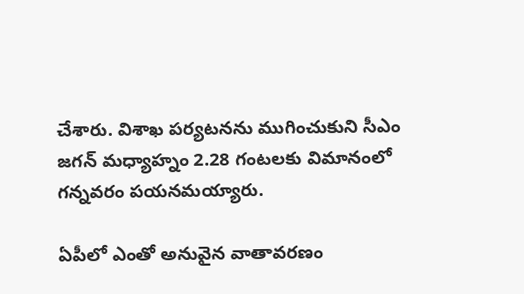చేశారు. విశాఖ పర్యటనను ముగించుకుని సీఎం జగన్‌ మధ్యాహ్నం 2.28 గంటలకు విమానంలో గన్నవరం పయనమయ్యారు.

ఏపీలో ఎంతో అనువైన వాతావరణం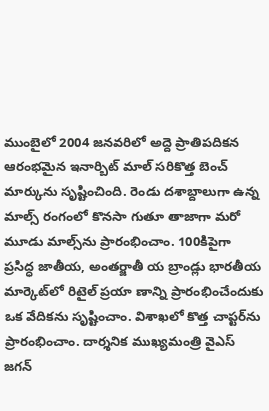ముంబైలో 2004 జనవరిలో అద్దె ప్రాతిపదికన ఆరంభమైన ఇనార్బిట్‌ మాల్‌ సరికొత్త బెంచ్‌ మార్కును సృష్టించింది. రెండు దశాబ్దాలుగా ఉన్న మాల్స్‌ రంగంలో కొనసా గుతూ తాజాగా మరో మూడు మాల్స్‌ను ప్రారంభించాం. 100కిపైగా ప్రసిద్ధ జాతీయ, అంతర్జాతీ య బ్రాండ్లు భారతీయ మార్కెట్‌లో రిటైల్‌ ప్రయా ణాన్ని ప్రారంభించేందుకు ఒక వేదికను సృష్టించాం. విశాఖలో కొత్త చాప్టర్‌ను ప్రారంభించాం. దార్శనిక ముఖ్యమంత్రి వైఎస్‌ జగన్‌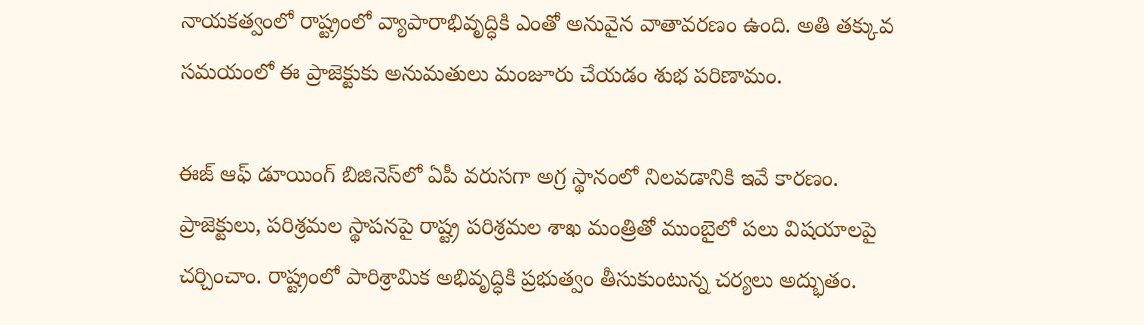నాయకత్వంలో రాష్ట్రంలో వ్యాపారాభివృద్ధికి ఎంతో అనువైన వాతావరణం ఉంది. అతి తక్కువ సమయంలో ఈ ప్రాజెక్టుకు అనుమతులు మంజూరు చేయడం శుభ పరిణామం.

ఈజ్‌ ఆఫ్‌ డూయింగ్‌ బిజినెస్‌లో ఏపీ వరుసగా అగ్ర స్థానంలో నిలవడానికి ఇవే కారణం. ప్రాజెక్టులు, పరిశ్రమల స్థాపనపై రాష్ట్ర పరిశ్రమల శాఖ మంత్రితో ముంబైలో పలు విషయాలపై చర్చించాం. రాష్ట్రంలో పారిశ్రామిక అభివృద్ధికి ప్రభుత్వం తీసుకుంటున్న చర్యలు అద్భుతం.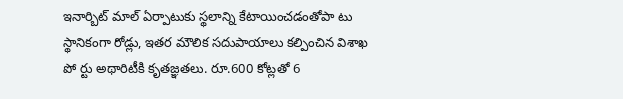ఇనార్బిట్‌ మాల్‌ ఏర్పాటుకు స్థలాన్ని కేటాయించడంతోపా టు స్థానికంగా రోడ్లు, ఇతర మౌలిక సదుపాయాలు కల్పించిన విశాఖ పో ర్టు అథారిటీకి కృతజ్ఞతలు. రూ.600 కోట్లతో 6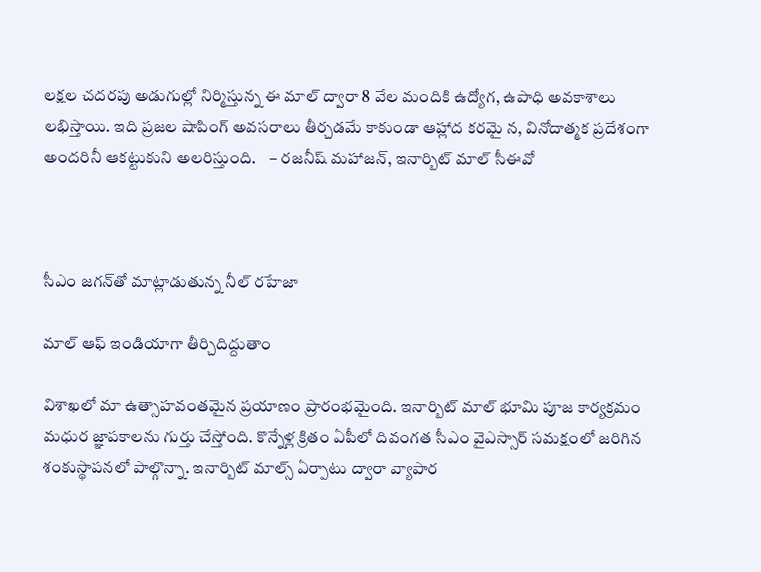లక్షల చదరపు అడుగుల్లో నిర్మిస్తున్న ఈ మాల్‌ ద్వారా 8 వేల మందికి ఉద్యోగ, ఉపాధి అవకాశాలు లభిస్తాయి. ఇది ప్రజల షాపింగ్‌ అవసరాలు తీర్చడమే కాకుండా ఆహ్లాద కరమై న, వినోదాత్మక ప్రదేశంగా అందరినీ ఆకట్టుకుని అలరిస్తుంది.    – రజనీష్‌ మహాజన్, ఇనార్బిట్‌ మాల్‌ సీఈవో



సీఎం జగన్‌తో మాట్లాడుతున్న నీల్‌ రహేజా

మాల్‌ ఆఫ్‌ ఇండియాగా తీర్చిదిద్దుతాం

విశాఖలో మా ఉత్సాహవంతమైన ప్రయాణం ప్రారంభమైంది. ఇనార్బిట్‌ మాల్‌ భూమి పూజ కార్యక్రమం మధుర జ్ఞాపకాలను గుర్తు చేస్తోంది. కొన్నేళ్ల క్రితం ఏపీలో దివంగత సీఎం వైఎస్సార్‌ సమక్షంలో జరిగిన శంకుస్థాపనలో పాల్గొన్నా. ఇనార్బిట్‌ మాల్స్‌ ఏర్పాటు ద్వారా వ్యాపార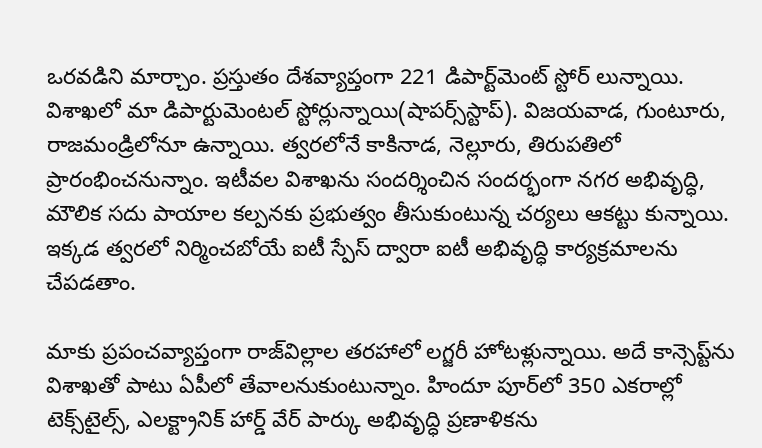ఒరవడిని మార్చాం. ప్రస్తుతం దేశవ్యాప్తంగా 221 డిపార్ట్‌మెంట్‌ స్టోర్‌ లున్నాయి.  విశాఖలో మా డిపార్టుమెంటల్‌ స్టోర్లున్నాయి(షాపర్స్‌స్టాప్‌). విజయవాడ, గుంటూరు, రాజమండ్రిలోనూ ఉన్నాయి. త్వరలోనే కాకినాడ, నెల్లూరు, తిరుపతిలో ప్రారంభించనున్నాం. ఇటీవల విశాఖను సందర్శించిన సందర్భంగా నగర అభివృద్ధి, మౌలిక సదు పాయాల కల్పనకు ప్రభుత్వం తీసుకుంటున్న చర్యలు ఆకట్టు కున్నాయి. ఇక్కడ త్వరలో నిర్మించబోయే ఐటీ స్పేస్‌ ద్వారా ఐటీ అభివృద్ధి కార్యక్రమాలను చేపడతాం.

మాకు ప్రపంచవ్యాప్తంగా రాజ్‌విల్లాల తరహాలో లగ్జరీ హోటళ్లున్నాయి. అదే కాన్సెప్ట్‌ను విశాఖతో పాటు ఏపీలో తేవాలనుకుంటున్నాం. హిందూ పూర్‌లో 350 ఎకరాల్లో టెక్స్‌టైల్స్, ఎలక్ట్రానిక్‌ హార్డ్‌ వేర్‌ పార్కు అభివృద్ధి ప్రణాళికను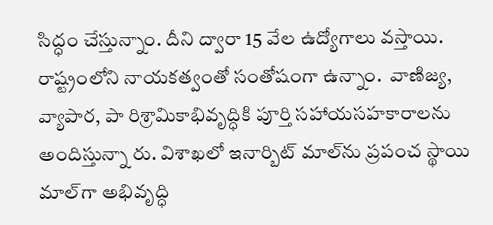సిద్ధం చేస్తున్నాం. దీని ద్వారా 15 వేల ఉద్యోగాలు వస్తాయి. రాష్ట్రంలోని నాయకత్వంతో సంతోషంగా ఉన్నాం.  వాణిజ్య, వ్యాపార, పా రిశ్రామికాభివృద్ధికి పూర్తి సహాయసహకారాలను అందిస్తున్నా రు. విశాఖలో ఇనార్బిట్‌ మాల్‌ను ప్రపంచ స్థాయి మాల్‌గా అభివృద్ధి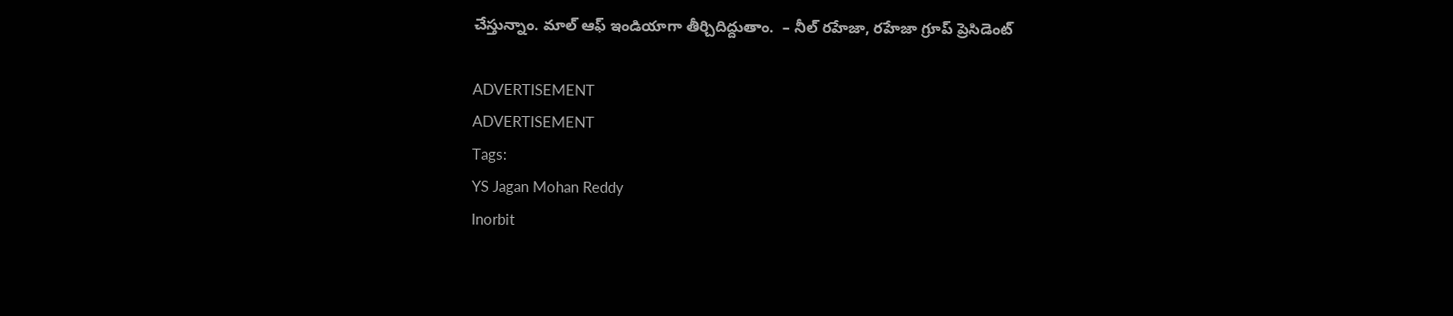చేస్తున్నాం. మాల్‌ ఆఫ్‌ ఇండియాగా తీర్చిదిద్దుతాం.  – నీల్‌ రహేజా, రహేజా గ్రూప్‌ ప్రెసిడెంట్‌

ADVERTISEMENT
ADVERTISEMENT
Tags:
YS Jagan Mohan Reddy
Inorbit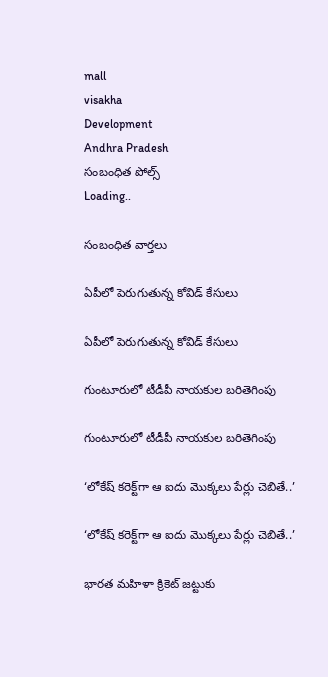mall
visakha
Development
Andhra Pradesh
సంబంధిత పోల్స్
Loading..

సంబంధిత వార్తలు

ఏపీలో పెరుగుతున్న కోవిడ్‌ కేసులు

ఏపీలో పెరుగుతున్న కోవిడ్‌ కేసులు

గుంటూరులో టీడీపీ నాయకుల బరితెగింపు

గుంటూరులో టీడీపీ నాయకుల బరితెగింపు

‘లోకేష్‌ కరెక్ట్‌గా ఆ ఐదు మొక్కలు పేర్లు చెబితే..’

‘లోకేష్‌ కరెక్ట్‌గా ఆ ఐదు మొక్కలు పేర్లు చెబితే..’

భారత మహిళా క్రికెట్‌ జట్టుకు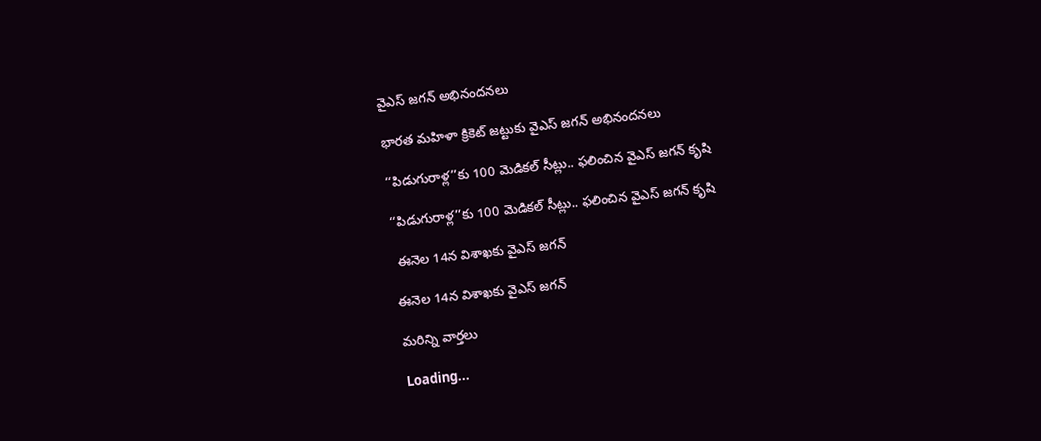వైఎస్‌ జగన్‌ అభినందనలు

భారత మహిళా క్రికెట్‌ జట్టుకు వైఎస్‌ జగన్‌ అభినందనలు

‘‘పిడుగురాళ్ల’’కు 100 మెడికల్‌ సీట్లు.. ఫలించిన వైఎస్‌ జగన్‌ కృషి

‘‘పిడుగురాళ్ల’’కు 100 మెడికల్‌ సీట్లు.. ఫలించిన వైఎస్‌ జగన్‌ కృషి

 ఈనెల 14న విశాఖకు వైఎస్‌ జగన్

ఈనెల 14న విశాఖకు వైఎస్‌ జగన్

మరిన్ని వార్తలు

Loading...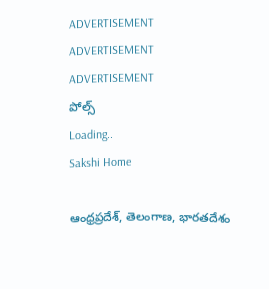ADVERTISEMENT
ADVERTISEMENT
ADVERTISEMENT
పోల్స్
Loading..
Sakshi Home

ఆంధ్రప్రదేశ్, తెలంగాణ, భారతదేశం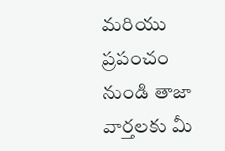మరియు ప్రపంచం నుండి తాజా వార్తలకు మీ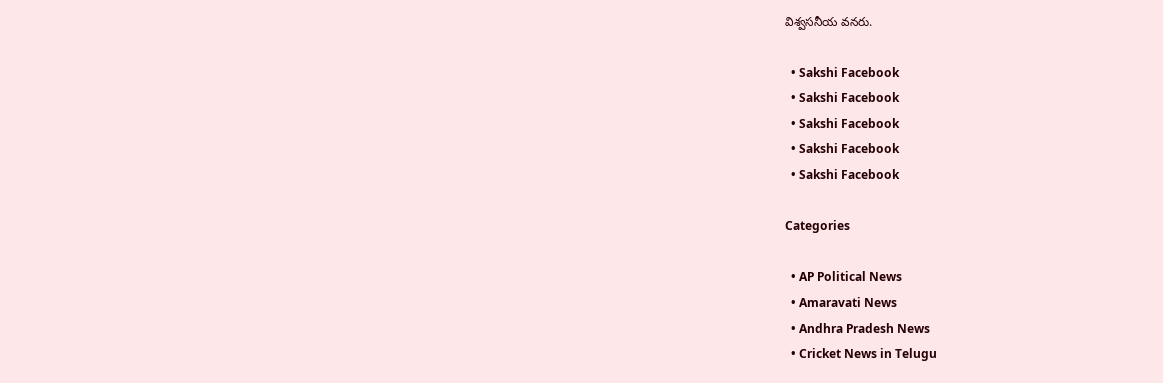విశ్వసనీయ వనరు.

  • Sakshi Facebook
  • Sakshi Facebook
  • Sakshi Facebook
  • Sakshi Facebook
  • Sakshi Facebook

Categories

  • AP Political News
  • Amaravati News
  • Andhra Pradesh News
  • Cricket News in Telugu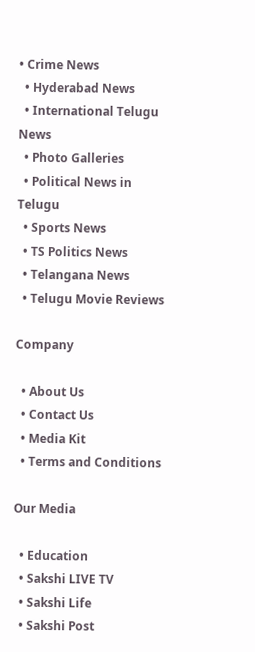• Crime News
  • Hyderabad News
  • International Telugu News
  • Photo Galleries
  • Political News in Telugu
  • Sports News
  • TS Politics News
  • Telangana News
  • Telugu Movie Reviews

Company

  • About Us
  • Contact Us
  • Media Kit
  • Terms and Conditions

Our Media

  • Education
  • Sakshi LIVE TV
  • Sakshi Life
  • Sakshi Post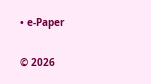• e-Paper

© 2026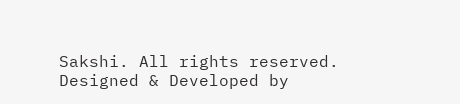Sakshi. All rights reserved. Designed & Developed by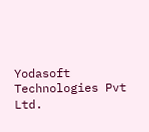Yodasoft Technologies Pvt Ltd.